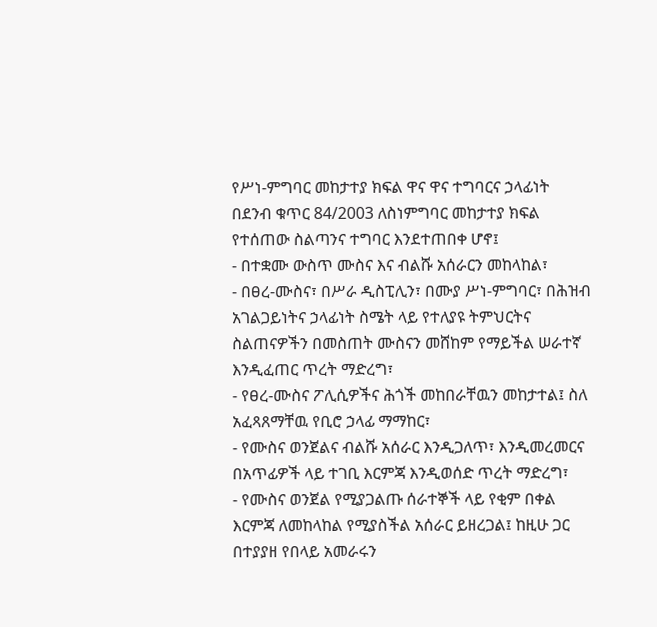የሥነ-ምግባር መከታተያ ክፍል ዋና ዋና ተግባርና ኃላፊነት
በደንብ ቁጥር 84/2003 ለስነምግባር መከታተያ ክፍል የተሰጠው ስልጣንና ተግባር እንደተጠበቀ ሆኖ፤
- በተቋሙ ውስጥ ሙስና እና ብልሹ አሰራርን መከላከል፣
- በፀረ-ሙስና፣ በሥራ ዲስፒሊን፣ በሙያ ሥነ-ምግባር፣ በሕዝብ አገልጋይነትና ኃላፊነት ስሜት ላይ የተለያዩ ትምህርትና ስልጠናዎችን በመስጠት ሙስናን መሸከም የማይችል ሠራተኛ እንዲፈጠር ጥረት ማድረግ፣
- የፀረ-ሙስና ፖሊሲዎችና ሕጎች መከበራቸዉን መከታተል፤ ስለ አፈጻጸማቸዉ የቢሮ ኃላፊ ማማከር፣
- የሙስና ወንጀልና ብልሹ አሰራር እንዲጋለጥ፣ እንዲመረመርና በአጥፊዎች ላይ ተገቢ እርምጃ እንዲወሰድ ጥረት ማድረግ፣
- የሙስና ወንጀል የሚያጋልጡ ሰራተኞች ላይ የቂም በቀል እርምጃ ለመከላከል የሚያስችል አሰራር ይዘረጋል፤ ከዚሁ ጋር በተያያዘ የበላይ አመራሩን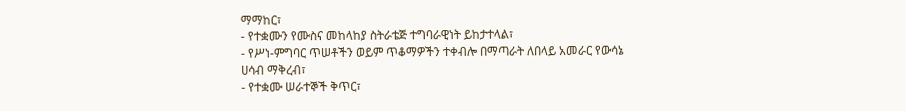ማማከር፣
- የተቋሙን የሙስና መከላከያ ስትራቴጅ ተግባራዊነት ይከታተላል፣
- የሥነ-ምግባር ጥሠቶችን ወይም ጥቆማዎችን ተቀብሎ በማጣራት ለበላይ አመራር የውሳኔ ሀሳብ ማቅረብ፣
- የተቋሙ ሠራተኞች ቅጥር፣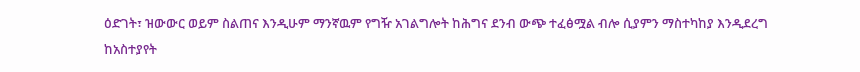ዕድገት፣ ዝውውር ወይም ስልጠና እንዲሁም ማንኛዉም የግዥ አገልግሎት ከሕግና ደንብ ውጭ ተፈፅሟል ብሎ ሲያምን ማስተካከያ እንዲደረግ ከአስተያየት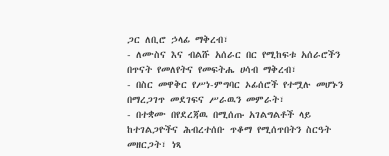ጋር ለቢሮ ኃላፊ ማቅረብ፣
- ለሙስና እና ብልሹ አሰራር በር የሚከፍቱ አሰራሮችን በጥናት የመለየትና የመፍትሔ ሀሳብ ማቅረብ፣
- በስር መዋቅር የሥነ-ምግባር ኦፊሰሮች የተሟሉ መሆኑን በማረጋገጥ መደገፍና ሥራዉን መምራት፣
- በተቋሙ በየደረጃዉ በሚሰጡ አገልግልቶች ላይ ከተገልጋዮችና ሕብረተሰቡ ጥቆማ የሚሰጥበትን ስርዓት መዘርጋት፣ ነጻ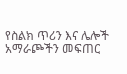የስልክ ጥሪን እና ሌሎች አማራጮችን መፍጠር